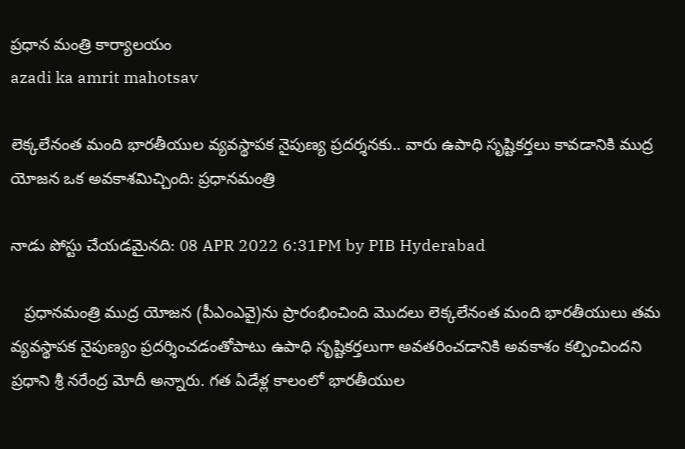ప్రధాన మంత్రి కార్యాలయం
azadi ka amrit mahotsav

లెక్కలేనంత మంది భారతీయుల వ్యవస్థాపక నైపుణ్య ప్రదర్శనకు.. వారు ఉపాధి సృష్టికర్తలు కావడానికి ముద్ర యోజన ఒక అవకాశమిచ్చింది: ప్రధానమంత్రి

నాడు పోస్టు చేయడమైనది: 08 APR 2022 6:31PM by PIB Hyderabad

   ప్రధానమంత్రి ముద్ర యోజన (పీఎంఎవై)ను ప్రారంభించింది మొదలు లెక్కలేనంత మంది భారతీయులు తమ వ్యవస్థాపక నైపుణ్యం ప్రదర్శించడంతోపాటు ఉపాధి సృష్టికర్తలుగా అవతరించడానికి అవకాశం కల్పించిందని ప్రధాని శ్రీ నరేంద్ర మోదీ అన్నారు. గత ఏడేళ్ల కాలంలో భారతీయుల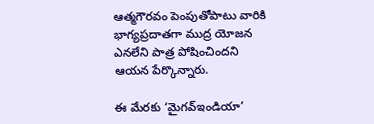ఆత్మగౌరవం పెంపుతోపాటు వారికి భాగ్యప్రదాతగా ముద్ర యోజన ఎనలేని పాత్ర పోషించిందని ఆయన పేర్కొన్నారు.

ఈ మేరకు ‘మైగవ్‌ఇండియా’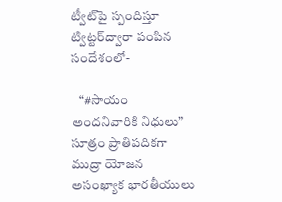ట్వీట్‌పై స్పందిస్తూ ట్విట్టర్‌ద్వారా పంపిన సందేశంలో-

   “#సాయం అందనివారికి నిధులు” సూత్రం ప్రాతిపదికగా ముద్రా యోజన అసంఖ్యాక భారతీయులు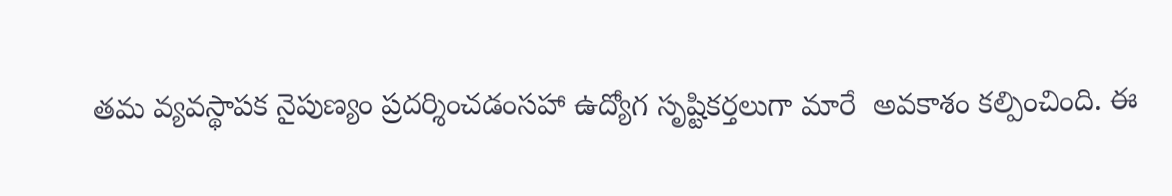తమ వ్యవస్థాపక నైపుణ్యం ప్రదర్శించడంసహా ఉద్యోగ సృష్టికర్తలుగా మారే  అవకాశం కల్పించింది. ఈ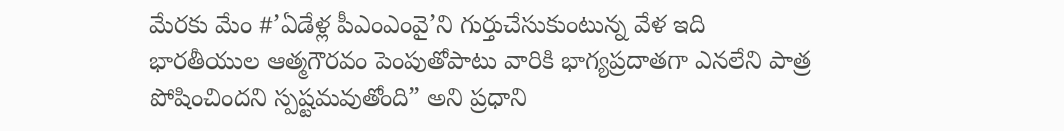మేరకు మేం #’ఏడేళ్ల పీఎంఎంవై’ని గుర్తుచేసుకుంటున్న వేళ ఇది భారతీయుల ఆత్మగౌరవం పెంపుతోపాటు వారికి భాగ్యప్రదాతగా ఎనలేని పాత్ర పోషించిందని స్పష్టమవుతోంది” అని ప్రధాని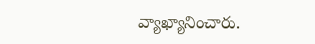వ్యాఖ్యానించారు.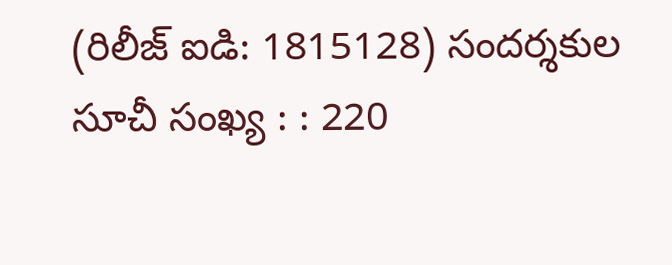(రిలీజ్ ఐడి: 1815128) సందర్శకుల సూచీ సంఖ్య : : 220